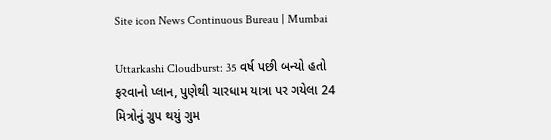Site icon News Continuous Bureau | Mumbai

Uttarkashi Cloudburst: 35 વર્ષ પછી બન્યો હતો ફરવાનો પ્લાન, પુણેથી ચારધામ યાત્રા પર ગયેલા 24 મિત્રોનું ગ્રુપ થયું ગુમ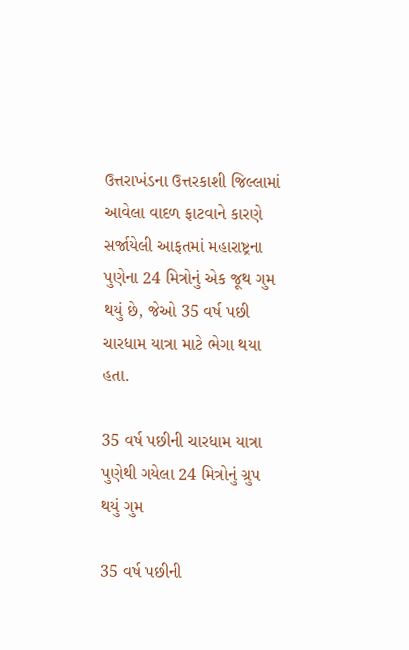ઉત્તરાખંડના ઉત્તરકાશી જિલ્લામાં આવેલા વાદળ ફાટવાને કારણે સર્જાયેલી આફતમાં મહારાષ્ટ્રના પુણેના 24 મિત્રોનું એક જૂથ ગુમ થયું છે, જેઓ 35 વર્ષ પછી ચારધામ યાત્રા માટે ભેગા થયા હતા.

35 વર્ષ પછીની ચારધામ યાત્રા પુણેથી ગયેલા 24 મિત્રોનું ગ્રુપ થયું ગુમ

35 વર્ષ પછીની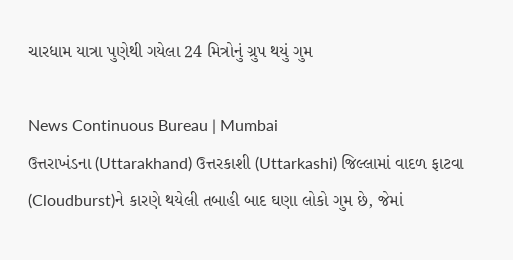ચારધામ યાત્રા પુણેથી ગયેલા 24 મિત્રોનું ગ્રુપ થયું ગુમ

News Continuous Bureau | Mumbai
ઉત્તરાખંડના (Uttarakhand) ઉત્તરકાશી (Uttarkashi) જિલ્લામાં વાદળ ફાટવા (Cloudburst)ને કારણે થયેલી તબાહી બાદ ઘણા લોકો ગુમ છે, જેમાં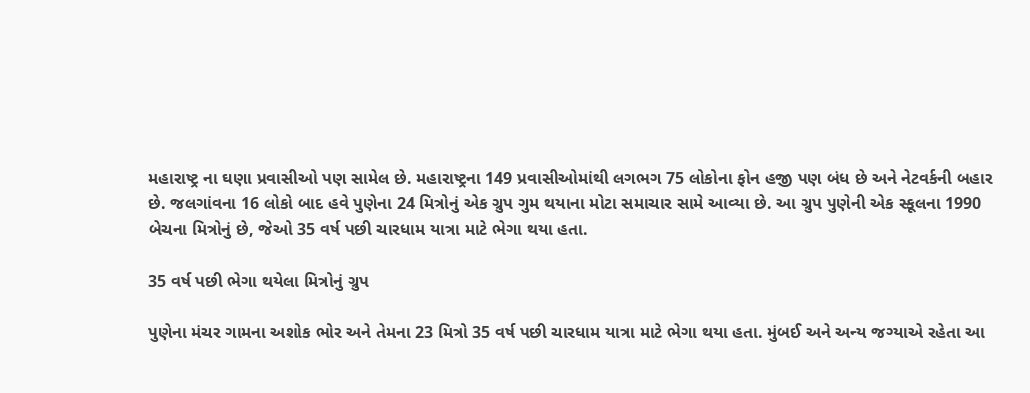મહારાષ્ટ્ર ના ઘણા પ્રવાસીઓ પણ સામેલ છે. મહારાષ્ટ્રના 149 પ્રવાસીઓમાંથી લગભગ 75 લોકોના ફોન હજી પણ બંધ છે અને નેટવર્કની બહાર છે. જલગાંવના 16 લોકો બાદ હવે પુણેના 24 મિત્રોનું એક ગ્રુપ ગુમ થયાના મોટા સમાચાર સામે આવ્યા છે. આ ગ્રુપ પુણેની એક સ્કૂલના 1990 બેચના મિત્રોનું છે, જેઓ 35 વર્ષ પછી ચારધામ યાત્રા માટે ભેગા થયા હતા.

35 વર્ષ પછી ભેગા થયેલા મિત્રોનું ગ્રુપ

પુણેના મંચર ગામના અશોક ભોર અને તેમના 23 મિત્રો 35 વર્ષ પછી ચારધામ યાત્રા માટે ભેગા થયા હતા. મુંબઈ અને અન્ય જગ્યાએ રહેતા આ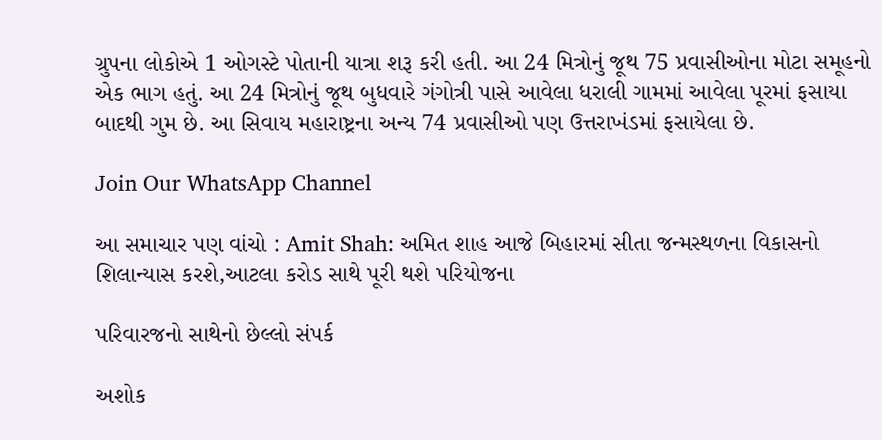ગ્રુપના લોકોએ 1 ઓગસ્ટે પોતાની યાત્રા શરૂ કરી હતી. આ 24 મિત્રોનું જૂથ 75 પ્રવાસીઓના મોટા સમૂહનો એક ભાગ હતું. આ 24 મિત્રોનું જૂથ બુધવારે ગંગોત્રી પાસે આવેલા ધરાલી ગામમાં આવેલા પૂરમાં ફસાયા બાદથી ગુમ છે. આ સિવાય મહારાષ્ટ્રના અન્ય 74 પ્રવાસીઓ પણ ઉત્તરાખંડમાં ફસાયેલા છે.

Join Our WhatsApp Channel

આ સમાચાર પણ વાંચો : Amit Shah: અમિત શાહ આજે બિહારમાં સીતા જન્મસ્થળના વિકાસનો શિલાન્યાસ કરશે,આટલા કરોડ સાથે પૂરી થશે પરિયોજના

પરિવારજનો સાથેનો છેલ્લો સંપર્ક

અશોક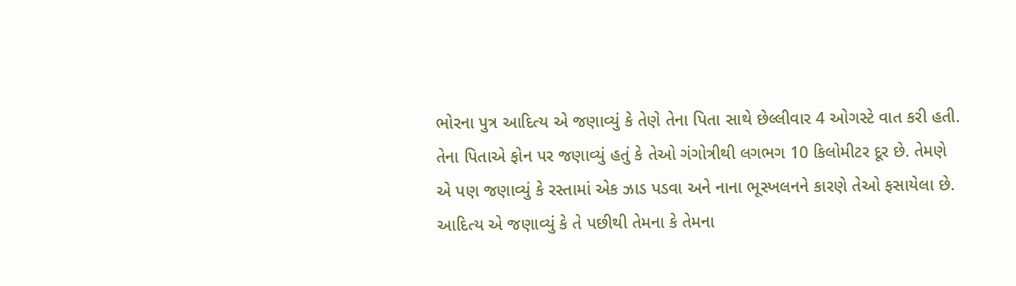ભોરના પુત્ર આદિત્ય એ જણાવ્યું કે તેણે તેના પિતા સાથે છેલ્લીવાર 4 ઓગસ્ટે વાત કરી હતી. તેના પિતાએ ફોન પર જણાવ્યું હતું કે તેઓ ગંગોત્રીથી લગભગ 10 કિલોમીટર દૂર છે. તેમણે એ પણ જણાવ્યું કે રસ્તામાં એક ઝાડ પડવા અને નાના ભૂસ્ખલનને કારણે તેઓ ફસાયેલા છે. આદિત્ય એ જણાવ્યું કે તે પછીથી તેમના કે તેમના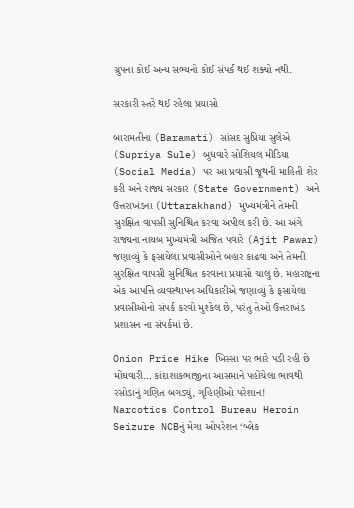ગ્રુપના કોઈ અન્ય સભ્યનો કોઈ સંપર્ક થઈ શક્યો નથી.

સરકારી સ્તરે થઈ રહેલા પ્રયાસો

બારામતીના (Baramati) સાંસદ સુપ્રિયા સુલેએ (Supriya Sule) બુધવારે સોશિયલ મીડિયા (Social Media) પર આ પ્રવાસી જૂથની માહિતી શેર કરી અને રાજ્ય સરકાર (State Government) અને ઉત્તરાખંડના (Uttarakhand) મુખ્યમંત્રીને તેમની સુરક્ષિત વાપસી સુનિશ્ચિત કરવા અપીલ કરી છે. આ અંગે રાજ્યના નાયબ મુખ્યમંત્રી અજિત પવારે (Ajit Pawar) જણાવ્યું કે ફસાયેલા પ્રવાસીઓને બહાર કાઢવા અને તેમની સુરક્ષિત વાપસી સુનિશ્ચિત કરવાના પ્રયાસો ચાલુ છે. મહારાષ્ટ્રના એક આપત્તિ વ્યવસ્થાપન અધિકારીએ જણાવ્યું કે ફસાયેલા પ્રવાસીઓનો સંપર્ક કરવો મુશ્કેલ છે, પરંતુ તેઓ ઉત્તરાખંડ પ્રશાસન ના સંપર્કમાં છે.

Onion Price Hike ખિસ્સા પર ભારે પડી રહી છે મોંઘવારી… કાંદાશાકભાજીના આસમાને પહોંચેલા ભાવથી રસોડાનું ગણિત બગડ્યું, ગૃહિણીઓ પરેશાન!
Narcotics Control Bureau Heroin Seizure NCBનું મેગા ઓપરેશન ‘બ્લેક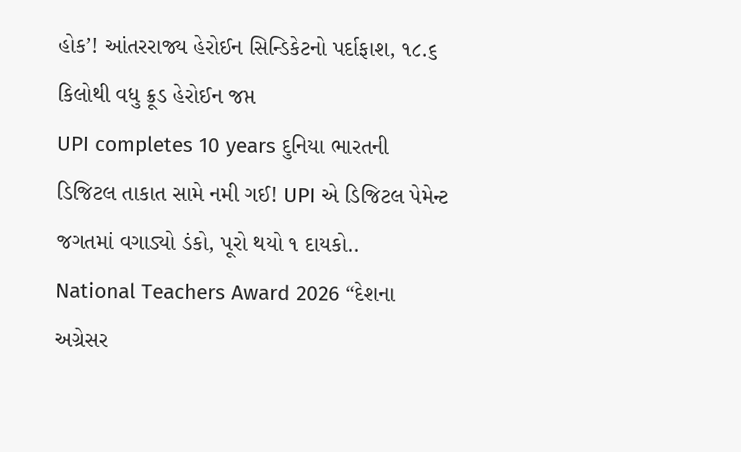હોક’! આંતરરાજ્ય હેરોઈન સિન્ડિકેટનો પર્દાફાશ, ૧૮.૬ કિલોથી વધુ ક્રૂડ હેરોઈન જપ્ત
UPI completes 10 years દુનિયા ભારતની ડિજિટલ તાકાત સામે નમી ગઈ! UPI એ ડિજિટલ પેમેન્ટ જગતમાં વગાડ્યો ડંકો, પૂરો થયો ૧ દાયકો..
National Teachers Award 2026 “દેશના અગ્રેસર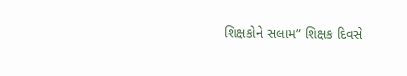શિક્ષકોને સલામ” શિક્ષક દિવસે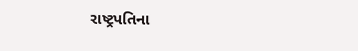રાષ્ટ્રપતિના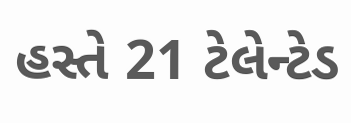હસ્તે 21 ટેલેન્ટેડ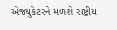એજ્યુકેટરને મળશે રાષ્ટ્રીય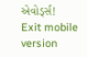એવોર્ડ્સ!
Exit mobile version